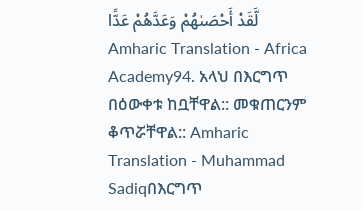لَّقَدْ أَحْصَىٰهُمْ وَعَدَّهُمْ عَدًّا Amharic Translation - Africa Academy94. አላህ በእርግጥ በዕውቀቱ ከቧቸዋል:: መቁጠርንም ቆጥሯቸዋል:: Amharic Translation - Muhammad Sadiqበእርግጥ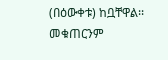(በዕውቀቱ) ከቧቸዋል፡፡ መቁጠርንም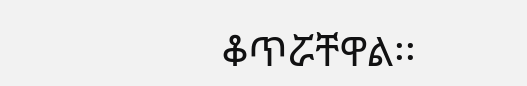ቆጥሯቸዋል፡፡